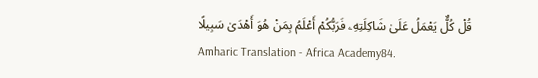قُلْ كُلٌّ يَعْمَلُ عَلَىٰ شَاكِلَتِهِۦ فَرَبُّكُمْ أَعْلَمُ بِمَنْ هُوَ أَهْدَىٰ سَبِيلًا
Amharic Translation - Africa Academy84.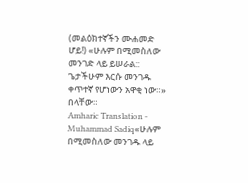(መልዕክተኛችን ሙሐመድ ሆይ!) «ሁሉም በሚመስለው መንገድ ላይ ይሠራል:: ጌታችሁም እርሱ መንገዱ ቀጥተኛ የሆነውን አዋቂ ነው።» በላቸው።
Amharic Translation - Muhammad Sadiq«ሁሉም በሚመስለው መንገዱ ላይ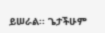ይሠራል፡፡ ጌታችሁም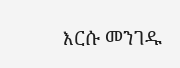እርሱ መንገዱ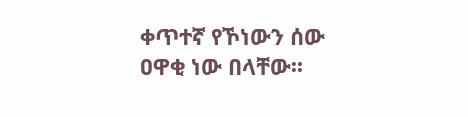ቀጥተኛ የኾነውን ሰው ዐዋቂ ነው በላቸው፡፡